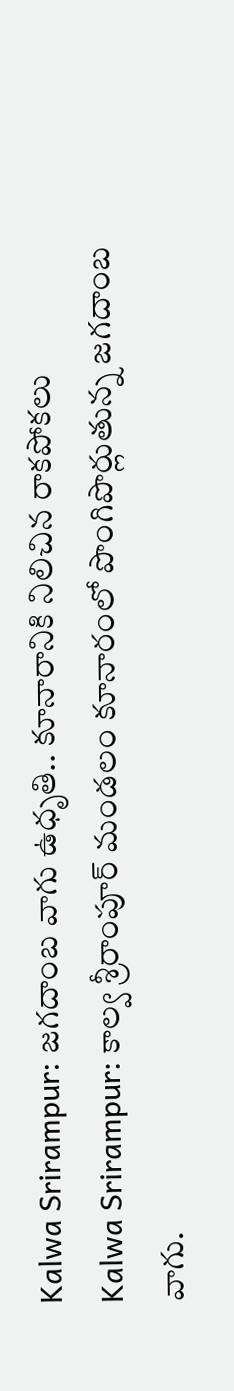Kalwa Srirampur: జగదాంబ వాగు ఉధృతి.. కూనారానికి నిలిచిన రాకపోకలు
Kalwa Srirampur: కాల్వ శ్రీరాంపూర్ మండలం కూనారంలో పొంగిపొర్లుతున్న జగదాంబ వాగు.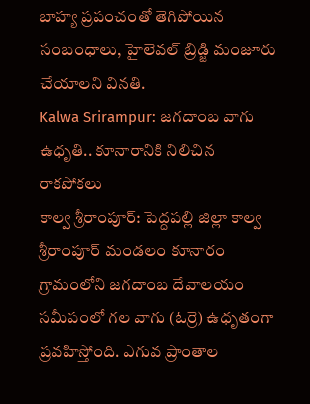బాహ్య ప్రపంచంతో తెగిపోయిన సంబంధాలు, హైలెవల్ బ్రిడ్జి మంజూరు చేయాలని వినతి.
Kalwa Srirampur: జగదాంబ వాగు ఉధృతి.. కూనారానికి నిలిచిన రాకపోకలు
కాల్వ శ్రీరాంపూర్: పెద్దపల్లి జిల్లా కాల్వ శ్రీరాంపూర్ మండలం కూనారం గ్రామంలోని జగదాంబ దేవాలయం సమీపంలో గల వాగు (ఓర్రె) ఉధృతంగా ప్రవహిస్తోంది. ఎగువ ప్రాంతాల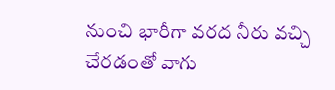నుంచి భారీగా వరద నీరు వచ్చి చేరడంతో వాగు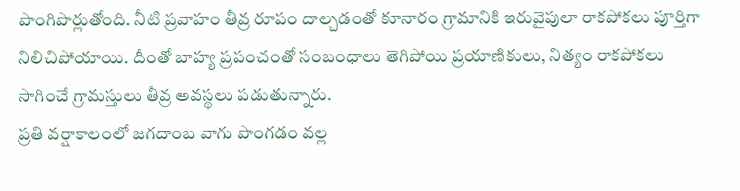పొంగిపొర్లుతోంది. నీటి ప్రవాహం తీవ్ర రూపం దాల్చడంతో కూనారం గ్రామానికి ఇరువైపులా రాకపోకలు పూర్తిగా నిలిచిపోయాయి. దీంతో బాహ్య ప్రపంచంతో సంబంధాలు తెగిపోయి ప్రయాణికులు, నిత్యం రాకపోకలు సాగించే గ్రామస్తులు తీవ్ర అవస్థలు పడుతున్నారు.
ప్రతి వర్షాకాలంలో జగదాంబ వాగు పొంగడం వల్ల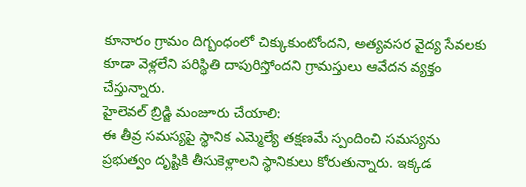కూనారం గ్రామం దిగ్బంధంలో చిక్కుకుంటోందని, అత్యవసర వైద్య సేవలకు కూడా వెళ్లలేని పరిస్థితి దాపురిస్తోందని గ్రామస్తులు ఆవేదన వ్యక్తం చేస్తున్నారు.
హైలెవల్ బ్రిడ్జి మంజూరు చేయాలి:
ఈ తీవ్ర సమస్యపై స్థానిక ఎమ్మెల్యే తక్షణమే స్పందించి సమస్యను ప్రభుత్వం దృష్టికి తీసుకెళ్లాలని స్థానికులు కోరుతున్నారు. ఇక్కడ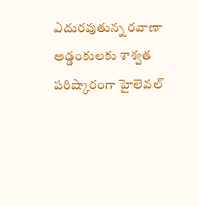ఎదురవుతున్న రవాణా అడ్డంకులకు శాశ్వత పరిష్కారంగా హైలెవల్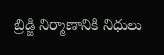బ్రిడ్జి నిర్మాణానికి నిధులు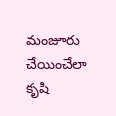మంజూరు చేయించేలా కృషి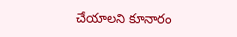చేయాలని కూనారం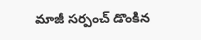మాజీ సర్పంచ్ డొంకిన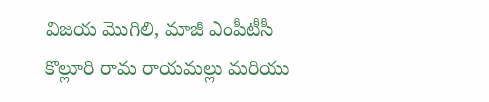విజయ మొగిలి, మాజీ ఎంపీటీసీ కొల్లూరి రామ రాయమల్లు మరియు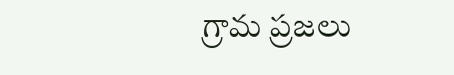గ్రామ ప్రజలు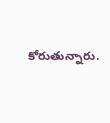కోరుతున్నారు.